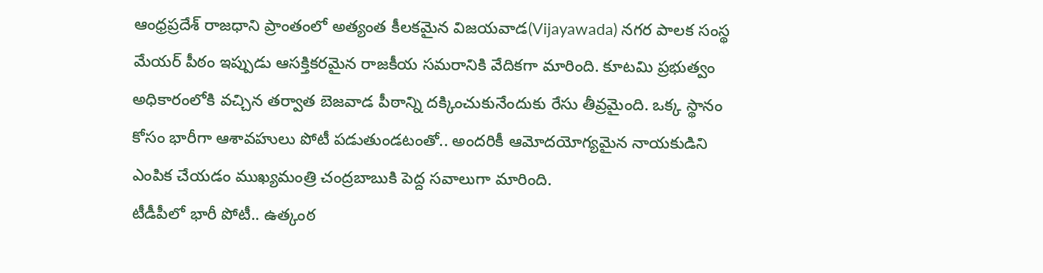ఆంధ్రప్రదేశ్ రాజధాని ప్రాంతంలో అత్యంత కీలకమైన విజయవాడ(Vijayawada) నగర పాలక సంస్థ మేయర్ పీఠం ఇప్పుడు ఆసక్తికరమైన రాజకీయ సమరానికి వేదికగా మారింది. కూటమి ప్రభుత్వం అధికారంలోకి వచ్చిన తర్వాత బెజవాడ పీఠాన్ని దక్కించుకునేందుకు రేసు తీవ్రమైంది. ఒక్క స్థానం కోసం భారీగా ఆశావహులు పోటీ పడుతుండటంతో.. అందరికీ ఆమోదయోగ్యమైన నాయకుడిని ఎంపిక చేయడం ముఖ్యమంత్రి చంద్రబాబుకి పెద్ద సవాలుగా మారింది.
టీడీపీలో భారీ పోటీ.. ఉత్కంఠ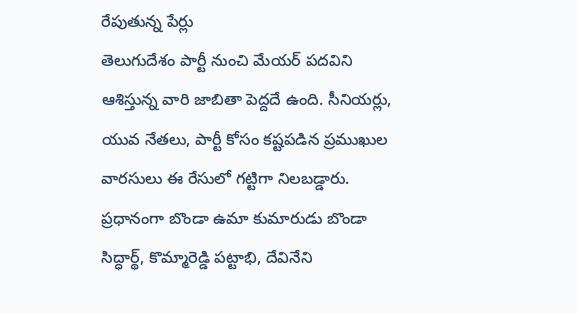రేపుతున్న పేర్లు
తెలుగుదేశం పార్టీ నుంచి మేయర్ పదవిని ఆశిస్తున్న వారి జాబితా పెద్దదే ఉంది. సీనియర్లు, యువ నేతలు, పార్టీ కోసం కష్టపడిన ప్రముఖుల వారసులు ఈ రేసులో గట్టిగా నిలబడ్డారు. ప్రధానంగా బొండా ఉమా కుమారుడు బొండా సిద్ధార్థ్, కొమ్మారెడ్డి పట్టాభి, దేవినేని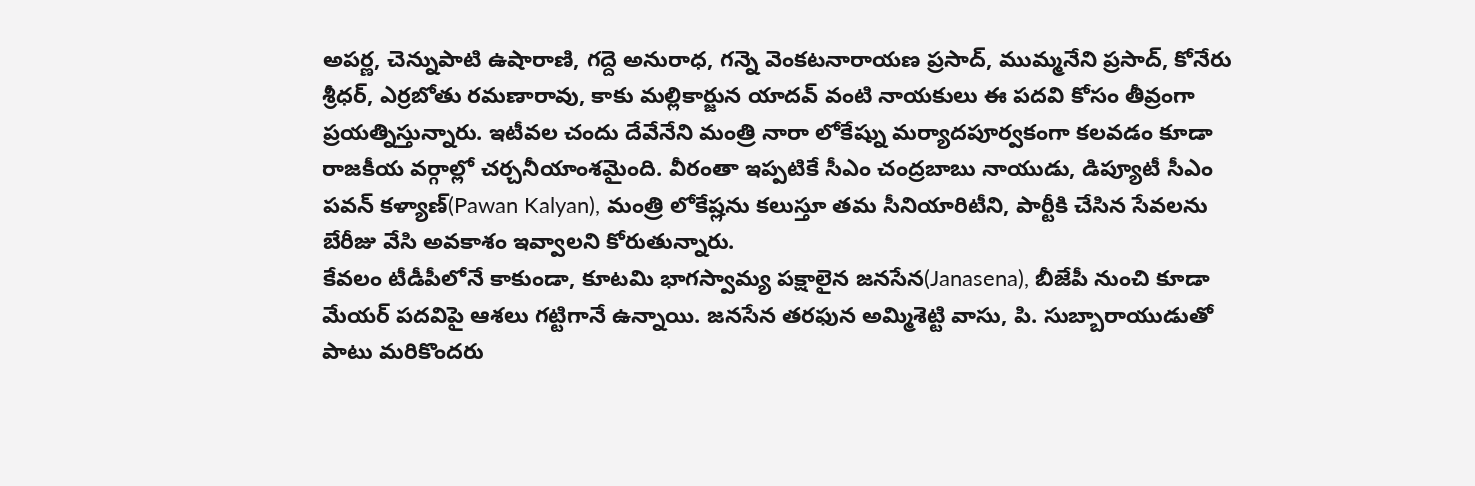అపర్ణ, చెన్నుపాటి ఉషారాణి, గద్దె అనురాధ, గన్నె వెంకటనారాయణ ప్రసాద్, ముమ్మనేని ప్రసాద్, కోనేరు శ్రీధర్, ఎర్రబోతు రమణారావు, కాకు మల్లికార్జున యాదవ్ వంటి నాయకులు ఈ పదవి కోసం తీవ్రంగా ప్రయత్నిస్తున్నారు. ఇటీవల చందు దేవేనేని మంత్రి నారా లోకేష్ను మర్యాదపూర్వకంగా కలవడం కూడా రాజకీయ వర్గాల్లో చర్చనీయాంశమైంది. వీరంతా ఇప్పటికే సీఎం చంద్రబాబు నాయుడు, డిప్యూటీ సీఎం పవన్ కళ్యాణ్(Pawan Kalyan), మంత్రి లోకేష్లను కలుస్తూ తమ సీనియారిటీని, పార్టీకి చేసిన సేవలను బేరీజు వేసి అవకాశం ఇవ్వాలని కోరుతున్నారు.
కేవలం టీడీపీలోనే కాకుండా, కూటమి భాగస్వామ్య పక్షాలైన జనసేన(Janasena), బీజేపీ నుంచి కూడా మేయర్ పదవిపై ఆశలు గట్టిగానే ఉన్నాయి. జనసేన తరఫున అమ్మిశెట్టి వాసు, పి. సుబ్బారాయుడుతో పాటు మరికొందరు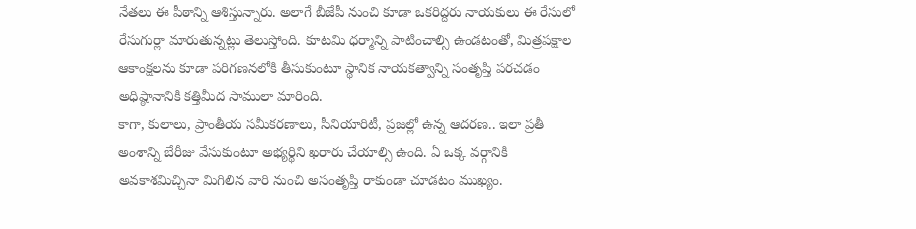నేతలు ఈ పీఠాన్ని ఆశిస్తున్నారు. అలాగే బీజేపీ నుంచి కూడా ఒకరిద్దరు నాయకులు ఈ రేసులో రేసుగుర్లా మారుతున్నట్లు తెలుస్తోంది. కూటమి ధర్మాన్ని పాటించాల్సి ఉండటంతో, మిత్రపక్షాల ఆకాంక్షలను కూడా పరిగణనలోకి తీసుకుంటూ స్థానిక నాయకత్వాన్ని సంతృప్తి పరచడం అధిష్ఠానానికి కత్తిమీద సాములా మారింది.
కాగా, కులాలు, ప్రాంతీయ సమీకరణాలు, సీనియారిటీ, ప్రజల్లో ఉన్న ఆదరణ.. ఇలా ప్రతీ అంశాన్ని బేరీజు వేసుకుంటూ అభ్యర్థిని ఖరారు చేయాల్సి ఉంది. ఏ ఒక్క వర్గానికి అవకాశమిచ్చినా మిగిలిన వారి నుంచి అసంతృప్తి రాకుండా చూడటం ముఖ్యం.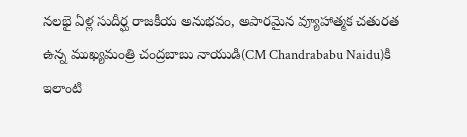నలభై ఏళ్ల సుదీర్ఘ రాజకీయ అనుభవం, అపారమైన వ్యూహాత్మక చతురత ఉన్న ముఖ్యమంత్రి చంద్రబాబు నాయుడి(CM Chandrababu Naidu)కి ఇలాంటి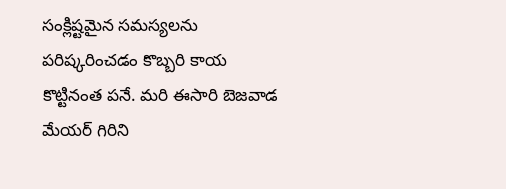సంక్లిష్టమైన సమస్యలను పరిష్కరించడం కొబ్బరి కాయ కొట్టినంత పనే. మరి ఈసారి బెజవాడ మేయర్ గిరిని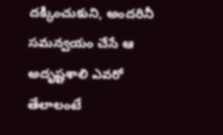దక్కించుకుని, అందరినీ సమన్వయం చేసే ఆ అదృష్టశాలి ఎవరో తేలాలంటే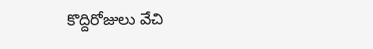కొద్దిరోజులు వేచి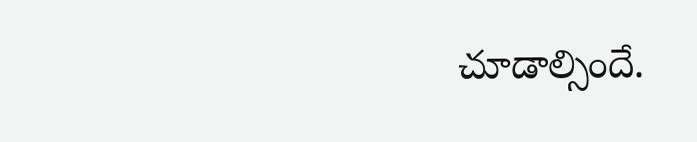చూడాల్సిందే.